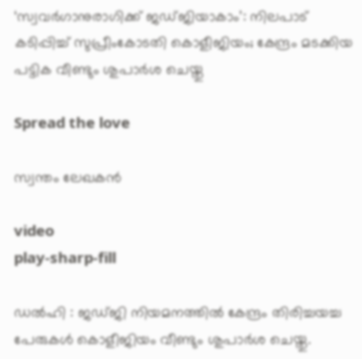‘സ്വവര്‍ഗാനുരാഗിക്ക് ജഡ്ജിയാകാം’: നിലപാട് കടിപ്പിച്ച് സുപ്രീംകോടതി കൊളീജിയം; കേന്ദ്രം മടക്കിയ പട്ടിക വീണ്ടും ശുപാര്‍ശ ചെയ്തു

Spread the love

സ്വന്തം ലേഖകൻ

video
play-sharp-fill

ഡൽഹി : ജഡ്ജി നിയമനത്തിൽ കേന്ദ്രം തിരിച്ചയച്ച പേരുകൾ കൊളീജിയം വീണ്ടും ശുപാർശ ചെയ്തു.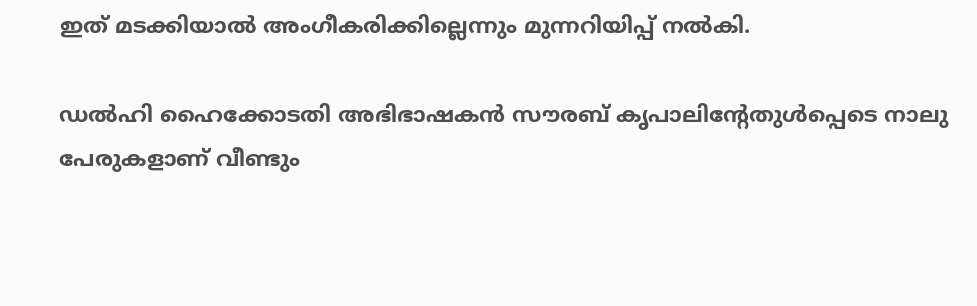ഇത് മടക്കിയാൽ അംഗീകരിക്കില്ലെന്നും മുന്നറിയിപ്പ് നൽകി.

ഡൽഹി ഹൈക്കോടതി അഭിഭാഷകൻ സൗരബ് കൃപാലിന്റേതുൾപ്പെടെ നാലു പേരുകളാണ് വീണ്ടും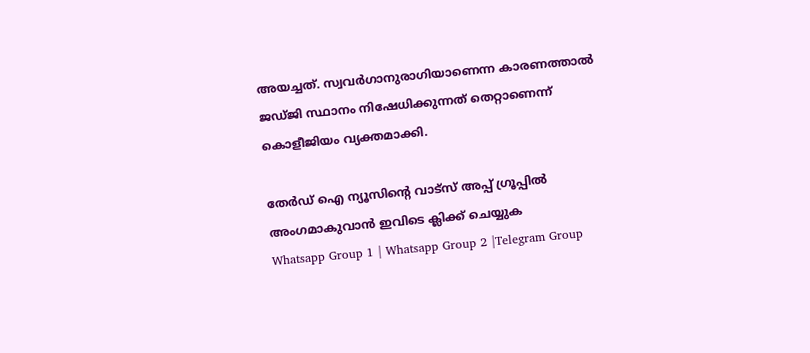അയച്ചത്. സ്വവർഗാനുരാഗിയാണെന്ന കാരണത്താൽ ജഡ്ജി സ്ഥാനം നിഷേധിക്കുന്നത് തെറ്റാണെന്ന് കൊളീജിയം വ്യക്തമാക്കി.

തേർഡ് ഐ ന്യൂസിന്റെ വാട്സ് അപ്പ് ഗ്രൂപ്പിൽ അംഗമാകുവാൻ ഇവിടെ ക്ലിക്ക് ചെയ്യുക
Whatsapp Group 1 | Whatsapp Group 2 |Telegram Group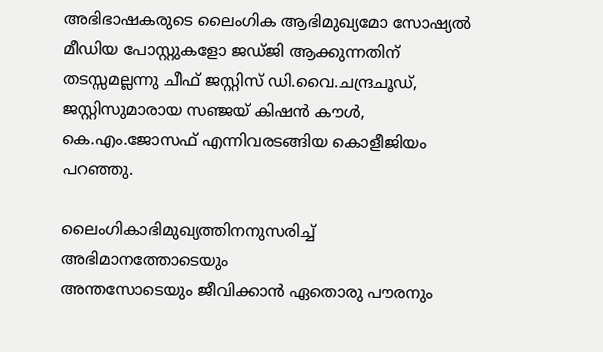അഭിഭാഷകരുടെ ലൈംഗിക ആഭിമുഖ്യമോ സോഷ്യൽ മീഡിയ പോസ്റ്റുകളോ ജഡ്ജി ആക്കുന്നതിന് തടസ്സമല്ലന്നു ചീഫ് ജസ്റ്റിസ് ഡി.വൈ.ചന്ദ്രചൂഡ്, ജസ്റ്റിസുമാരായ സഞ്ജയ് കിഷൻ കൗൾ, കെ.എം.ജോസഫ് എന്നിവരടങ്ങിയ കൊളീജിയം പറഞ്ഞു.

ലൈംഗികാഭിമുഖ്യത്തിനനുസരിച്ച് അഭിമാനത്തോടെയും
അന്തസോടെയും ജീവിക്കാൻ ഏതൊരു പൗരനും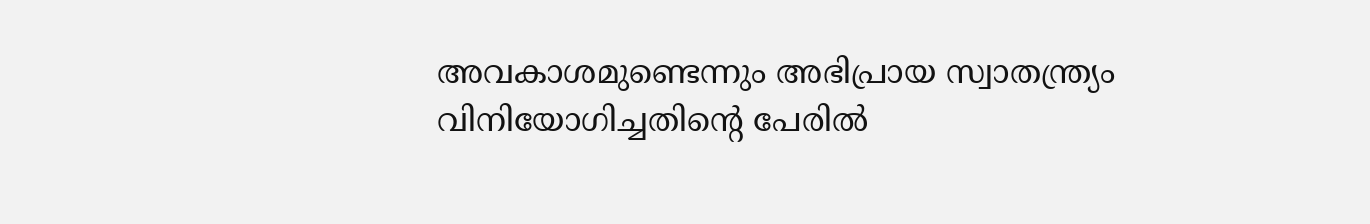അവകാശമുണ്ടെന്നും അഭിപ്രായ സ്വാതന്ത്ര്യം വിനിയോഗിച്ചതിന്റെ പേരിൽ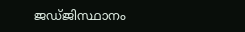ജഡ്ജിസ്ഥാനം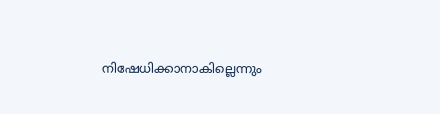നിഷേധിക്കാനാകില്ലെന്നും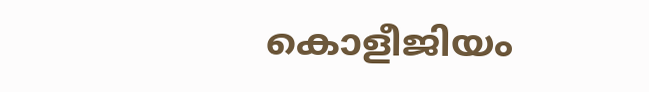കൊളീജിയം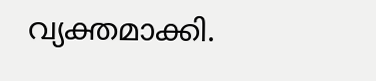വ്യക്തമാക്കി.